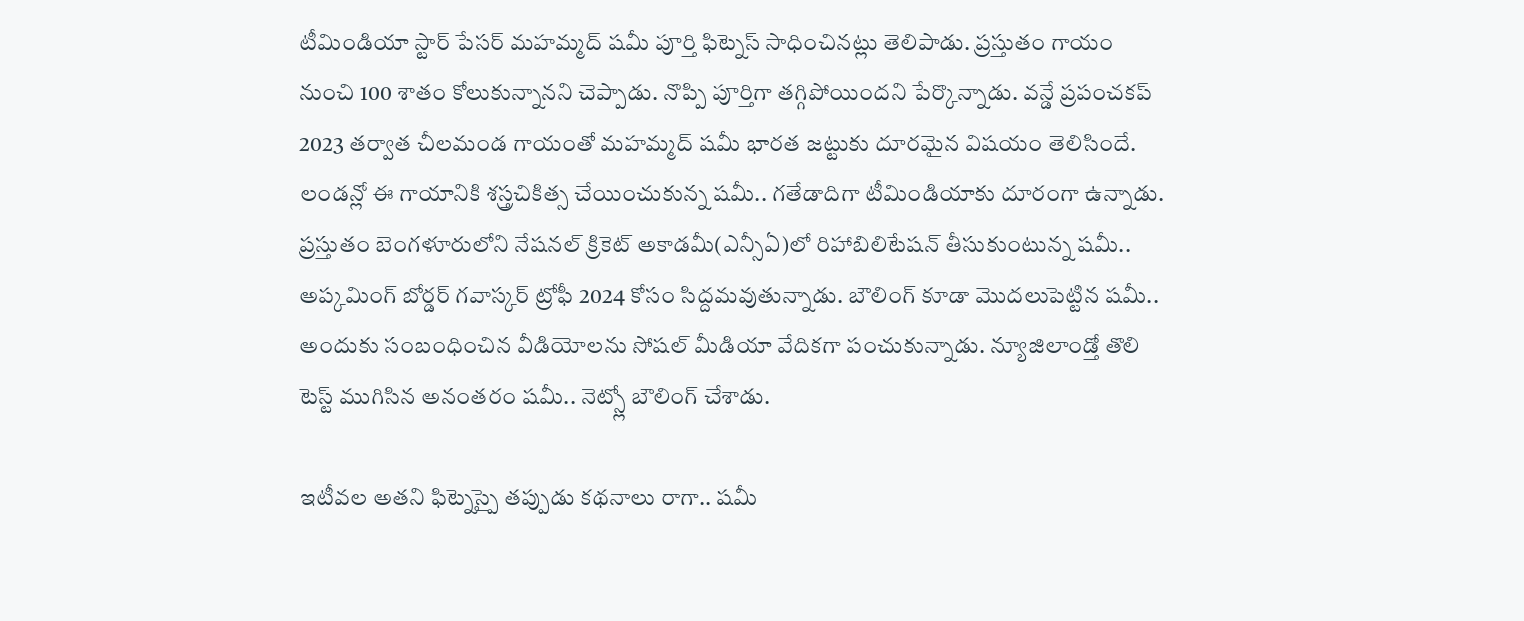టీమిండియా స్టార్ పేసర్ మహమ్మద్ షమీ పూర్తి ఫిట్నెస్ సాధించినట్లు తెలిపాడు. ప్రస్తుతం గాయం నుంచి 100 శాతం కోలుకున్నానని చెప్పాడు. నొప్పి పూర్తిగా తగ్గిపోయిందని పేర్కొన్నాడు. వన్డే ప్రపంచకప్ 2023 తర్వాత చీలమండ గాయంతో మహమ్మద్ షమీ భారత జట్టుకు దూరమైన విషయం తెలిసిందే. లండన్లో ఈ గాయానికి శస్త్రచికిత్స చేయించుకున్న షమీ.. గతేడాదిగా టీమిండియాకు దూరంగా ఉన్నాడు.
ప్రస్తుతం బెంగళూరులోని నేషనల్ క్రికెట్ అకాడమీ(ఎన్సీఏ)లో రిహాబిలిటేషన్ తీసుకుంటున్న షమీ.. అప్కమింగ్ బోర్డర్ గవాస్కర్ ట్రోఫీ 2024 కోసం సిద్దమవుతున్నాడు. బౌలింగ్ కూడా మొదలుపెట్టిన షమీ.. అందుకు సంబంధించిన వీడియోలను సోషల్ మీడియా వేదికగా పంచుకున్నాడు. న్యూజిలాండ్తో తొలి టెస్ట్ ముగిసిన అనంతరం షమీ.. నెట్స్లో బౌలింగ్ చేశాడు.

ఇటీవల అతని ఫిట్నెస్పై తప్పుడు కథనాలు రాగా.. షమీ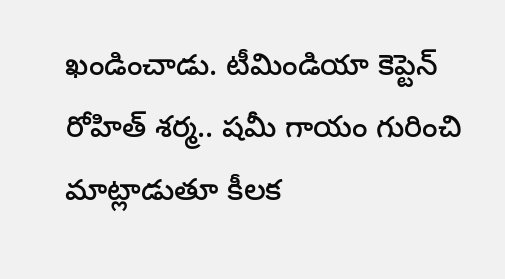ఖండించాడు. టీమిండియా కెప్టెన్ రోహిత్ శర్మ.. షమీ గాయం గురించి మాట్లాడుతూ కీలక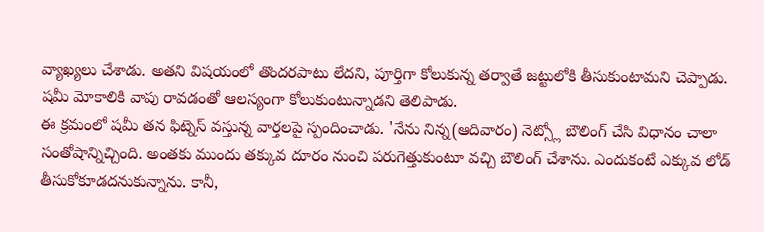వ్యాఖ్యలు చేశాడు. అతని విషయంలో తొందరపాటు లేదని, పూర్తిగా కోలుకున్న తర్వాతే జట్టులోకి తీసుకుంటామని చెప్పాడు. షమీ మోకాలికి వాపు రావడంతో ఆలస్యంగా కోలుకుంటున్నాడని తెలిపాడు.
ఈ క్రమంలో షమీ తన ఫిట్నెస్ వస్తున్న వార్తలపై స్పందించాడు. 'నేను నిన్న(ఆదివారం) నెట్స్లో బౌలింగ్ చేసి విధానం చాలా సంతోషాన్నిచ్చింది. అంతకు ముందు తక్కువ దూరం నుంచి పరుగెత్తుకుంటూ వచ్చి బౌలింగ్ చేశాను. ఎందుకంటే ఎక్కువ లోడ్ తీసుకోకూడదనుకున్నాను. కానీ,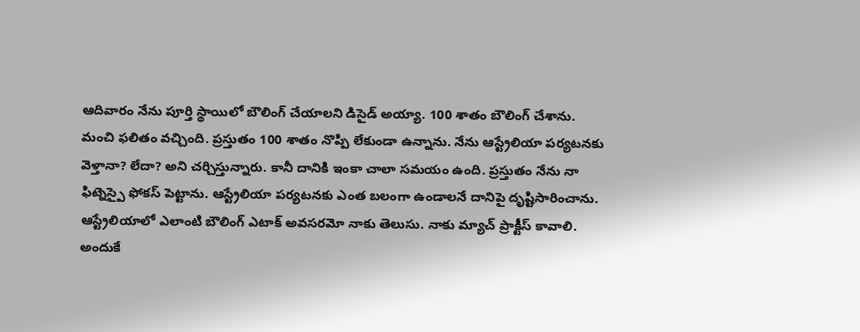ఆదివారం నేను పూర్తి స్థాయిలో బౌలింగ్ చేయాలని డిసైడ్ అయ్యా. 100 శాతం బౌలింగ్ చేశాను.
మంచి ఫలితం వచ్చింది. ప్రస్తుతం 100 శాతం నొప్పి లేకుండా ఉన్నాను. నేను ఆస్ట్రేలియా పర్యటనకు వెళ్తానా? లేదా? అని చర్చిస్తున్నారు. కానీ దానికి ఇంకా చాలా సమయం ఉంది. ప్రస్తుతం నేను నా ఫిట్నెస్పై ఫోకస్ పెట్టాను. ఆస్ట్రేలియా పర్యటనకు ఎంత బలంగా ఉండాలనే దానిపై దృష్టిసారించాను.
ఆస్ట్రేలియాలో ఎలాంటి బౌలింగ్ ఎటాక్ అవసరమో నాకు తెలుసు. నాకు మ్యాచ్ ప్రాక్టీస్ కావాలి. అందుకే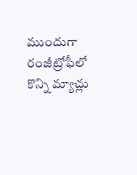ముందుగా రంజీట్రోఫీలో కొన్ని మ్యాచ్లు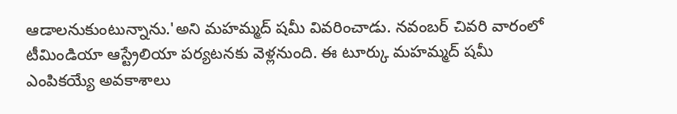ఆడాలనుకుంటున్నాను.'అని మహమ్మద్ షమీ వివరించాడు. నవంబర్ చివరి వారంలో టీమిండియా ఆస్ట్రేలియా పర్యటనకు వెళ్లనుంది. ఈ టూర్కు మహమ్మద్ షమీ ఎంపికయ్యే అవకాశాలు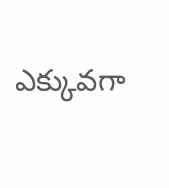ఎక్కువగా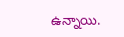ఉన్నాయి.